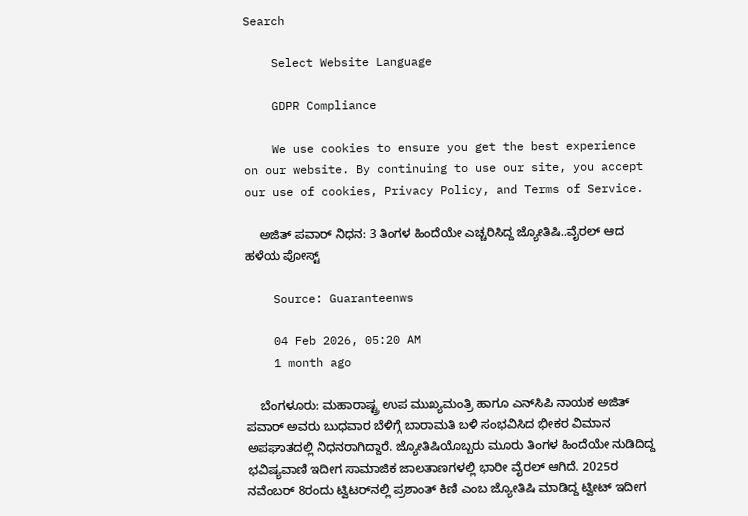Search

    Select Website Language

    GDPR Compliance

    We use cookies to ensure you get the best experience on our website. By continuing to use our site, you accept our use of cookies, Privacy Policy, and Terms of Service.

    ಅಜಿತ್ ಪವಾರ್ ನಿಧನ: 3 ತಿಂಗಳ ಹಿಂದೆಯೇ ಎಚ್ಚರಿಸಿದ್ದ ಜ್ಯೋತಿಷಿ..ವೈರಲ್‌ ಆದ ಹಳೆಯ ಪೋಸ್ಟ್‌

    Source: Guaranteenws

    04 Feb 2026, 05:20 AM
    1 month ago

    ಬೆಂಗಳೂರು: ಮಹಾರಾಷ್ಟ್ರ ಉಪ ಮುಖ್ಯಮಂತ್ರಿ ಹಾಗೂ ಎನ್‌ಸಿಪಿ ನಾಯಕ ಅಜಿತ್ ಪವಾರ್ ಅವರು ಬುಧವಾರ ಬೆಳಿಗ್ಗೆ ಬಾರಾಮತಿ ಬಳಿ ಸಂಭವಿಸಿದ ಭೀಕರ ವಿಮಾನ ಅಪಘಾತದಲ್ಲಿ ನಿಧನರಾಗಿದ್ದಾರೆ. ಜ್ಯೋತಿಷಿಯೊಬ್ಬರು ಮೂರು ತಿಂಗಳ ಹಿಂದೆಯೇ ನುಡಿದಿದ್ದ ಭವಿಷ್ಯವಾಣಿ ಇದೀಗ ಸಾಮಾಜಿಕ ಜಾಲತಾಣಗಳಲ್ಲಿ ಭಾರೀ ವೈರಲ್ ಆಗಿದೆ. 2025ರ ನವೆಂಬರ್ 8ರಂದು ಟ್ವಿಟರ್‌ನಲ್ಲಿ ಪ್ರಶಾಂತ್ ಕಿಣಿ ಎಂಬ ಜ್ಯೋತಿಷಿ ಮಾಡಿದ್ದ ಟ್ವೀಟ್ ಇದೀಗ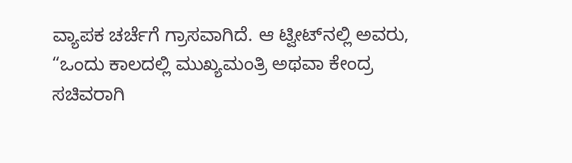ವ್ಯಾಪಕ ಚರ್ಚೆಗೆ ಗ್ರಾಸವಾಗಿದೆ. ಆ ಟ್ವೀಟ್‌ನಲ್ಲಿ ಅವರು, “ಒಂದು ಕಾಲದಲ್ಲಿ ಮುಖ್ಯಮಂತ್ರಿ ಅಥವಾ ಕೇಂದ್ರ ಸಚಿವರಾಗಿ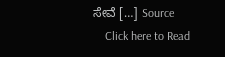ಸೇವೆ […] Source
    Click here to Read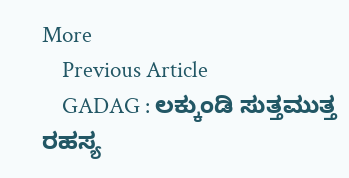More
    Previous Article
    GADAG : ಲಕ್ಕುಂಡಿ ಸುತ್ತಮುತ್ತ ರಹಸ್ಯ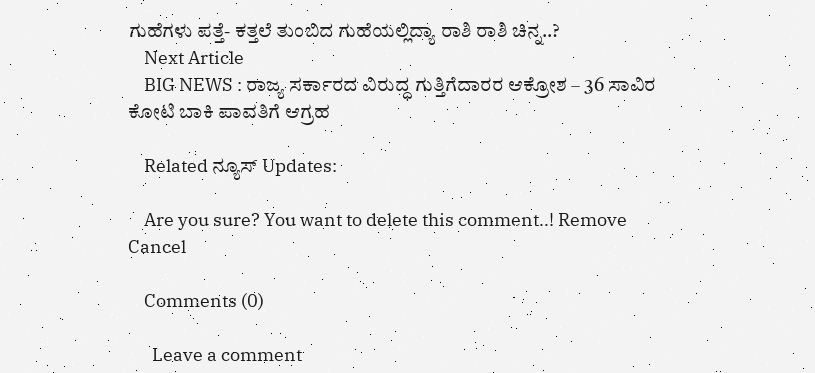ಗುಹೆಗಳು ಪತ್ತೆ- ಕತ್ತಲೆ ತುಂಬಿದ ಗುಹೆಯಲ್ಲಿದ್ಯಾ ರಾಶಿ ರಾಶಿ ಚಿನ್ನ..?
    Next Article
    BIG NEWS : ರಾಜ್ಯ ಸರ್ಕಾರದ ವಿರುದ್ಧ ಗುತ್ತಿಗೆದಾರರ ಆಕ್ರೋಶ – 36 ಸಾವಿರ ಕೋಟಿ ಬಾಕಿ ಪಾವತಿಗೆ ಆಗ್ರಹ

    Related ನ್ಯೂಸ್ Updates:

    Are you sure? You want to delete this comment..! Remove Cancel

    Comments (0)

      Leave a comment